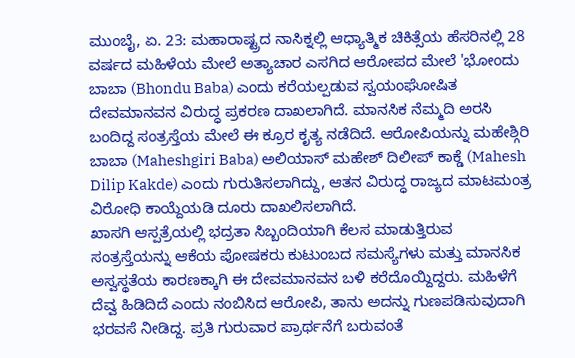ಮುಂಬೈ, ಏ. 23: ಮಹಾರಾಷ್ಟ್ರದ ನಾಸಿಕ್ನಲ್ಲಿ ಆಧ್ಯಾತ್ಮಿಕ ಚಿಕಿತ್ಸೆಯ ಹೆಸರಿನಲ್ಲಿ 28 ವರ್ಷದ ಮಹಿಳೆಯ ಮೇಲೆ ಅತ್ಯಾಚಾರ ಎಸಗಿದ ಆರೋಪದ ಮೇಲೆ 'ಭೋಂದು ಬಾಬಾ (Bhondu Baba) ಎಂದು ಕರೆಯಲ್ಪಡುವ ಸ್ವಯಂಘೋಷಿತ ದೇವಮಾನವನ ವಿರುದ್ಧ ಪ್ರಕರಣ ದಾಖಲಾಗಿದೆ. ಮಾನಸಿಕ ನೆಮ್ಮದಿ ಅರಸಿ ಬಂದಿದ್ದ ಸಂತ್ರಸ್ತೆಯ ಮೇಲೆ ಈ ಕ್ರೂರ ಕೃತ್ಯ ನಡೆದಿದೆ. ಆರೋಪಿಯನ್ನು ಮಹೇಶ್ಗಿರಿ ಬಾಬಾ (Maheshgiri Baba) ಅಲಿಯಾಸ್ ಮಹೇಶ್ ದಿಲೀಪ್ ಕಾಕ್ಡೆ (Mahesh Dilip Kakde) ಎಂದು ಗುರುತಿಸಲಾಗಿದ್ದು, ಆತನ ವಿರುದ್ಧ ರಾಜ್ಯದ ಮಾಟಮಂತ್ರ ವಿರೋಧಿ ಕಾಯ್ದೆಯಡಿ ದೂರು ದಾಖಲಿಸಲಾಗಿದೆ.
ಖಾಸಗಿ ಆಸ್ಪತ್ರೆಯಲ್ಲಿ ಭದ್ರತಾ ಸಿಬ್ಬಂದಿಯಾಗಿ ಕೆಲಸ ಮಾಡುತ್ತಿರುವ ಸಂತ್ರಸ್ತೆಯನ್ನು ಆಕೆಯ ಪೋಷಕರು ಕುಟುಂಬದ ಸಮಸ್ಯೆಗಳು ಮತ್ತು ಮಾನಸಿಕ ಅಸ್ವಸ್ಥತೆಯ ಕಾರಣಕ್ಕಾಗಿ ಈ ದೇವಮಾನವನ ಬಳಿ ಕರೆದೊಯ್ದಿದ್ದರು. ಮಹಿಳೆಗೆ ದೆವ್ವ ಹಿಡಿದಿದೆ ಎಂದು ನಂಬಿಸಿದ ಆರೋಪಿ, ತಾನು ಅದನ್ನು ಗುಣಪಡಿಸುವುದಾಗಿ ಭರವಸೆ ನೀಡಿದ್ದ. ಪ್ರತಿ ಗುರುವಾರ ಪ್ರಾರ್ಥನೆಗೆ ಬರುವಂತೆ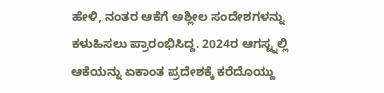ಹೇಳಿ, ನಂತರ ಆಕೆಗೆ ಅಶ್ಲೀಲ ಸಂದೇಶಗಳನ್ನು ಕಳುಹಿಸಲು ಪ್ರಾರಂಭಿಸಿದ್ದ. 2024ರ ಆಗಸ್ಟ್ನಲ್ಲಿ ಆಕೆಯನ್ನು ಏಕಾಂತ ಪ್ರದೇಶಕ್ಕೆ ಕರೆದೊಯ್ದು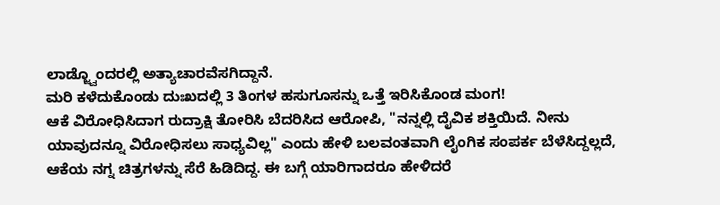ಲಾಡ್ಜ್ವೊಂದರಲ್ಲಿ ಅತ್ಯಾಚಾರವೆಸಗಿದ್ದಾನೆ.
ಮರಿ ಕಳೆದುಕೊಂಡು ದುಃಖದಲ್ಲಿ 3 ತಿಂಗಳ ಹಸುಗೂಸನ್ನು ಒತ್ತೆ ಇರಿಸಿಕೊಂಡ ಮಂಗ!
ಆಕೆ ವಿರೋಧಿಸಿದಾಗ ರುದ್ರಾಕ್ಷಿ ತೋರಿಸಿ ಬೆದರಿಸಿದ ಆರೋಪಿ, "ನನ್ನಲ್ಲಿ ದೈವಿಕ ಶಕ್ತಿಯಿದೆ. ನೀನು ಯಾವುದನ್ನೂ ವಿರೋಧಿಸಲು ಸಾಧ್ಯವಿಲ್ಲ" ಎಂದು ಹೇಳಿ ಬಲವಂತವಾಗಿ ಲೈಂಗಿಕ ಸಂಪರ್ಕ ಬೆಳೆಸಿದ್ದಲ್ಲದೆ, ಆಕೆಯ ನಗ್ನ ಚಿತ್ರಗಳನ್ನು ಸೆರೆ ಹಿಡಿದಿದ್ದ. ಈ ಬಗ್ಗೆ ಯಾರಿಗಾದರೂ ಹೇಳಿದರೆ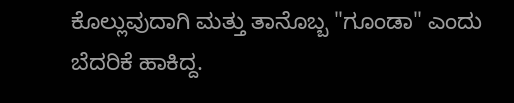ಕೊಲ್ಲುವುದಾಗಿ ಮತ್ತು ತಾನೊಬ್ಬ "ಗೂಂಡಾ" ಎಂದು ಬೆದರಿಕೆ ಹಾಕಿದ್ದ.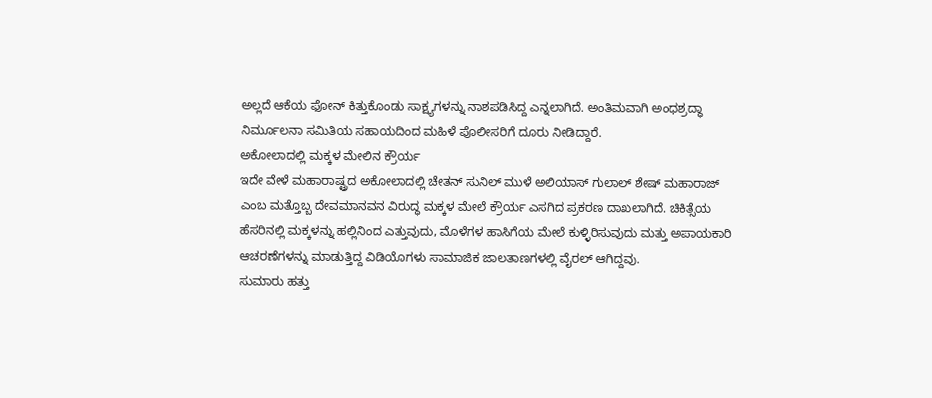ಅಲ್ಲದೆ ಆಕೆಯ ಫೋನ್ ಕಿತ್ತುಕೊಂಡು ಸಾಕ್ಷ್ಯಗಳನ್ನು ನಾಶಪಡಿಸಿದ್ದ ಎನ್ನಲಾಗಿದೆ. ಅಂತಿಮವಾಗಿ ಅಂಧಶ್ರದ್ಧಾ ನಿರ್ಮೂಲನಾ ಸಮಿತಿಯ ಸಹಾಯದಿಂದ ಮಹಿಳೆ ಪೊಲೀಸರಿಗೆ ದೂರು ನೀಡಿದ್ದಾರೆ.
ಅಕೋಲಾದಲ್ಲಿ ಮಕ್ಕಳ ಮೇಲಿನ ಕ್ರೌರ್ಯ
ಇದೇ ವೇಳೆ ಮಹಾರಾಷ್ಟ್ರದ ಅಕೋಲಾದಲ್ಲಿ ಚೇತನ್ ಸುನಿಲ್ ಮುಳೆ ಅಲಿಯಾಸ್ ಗುಲಾಲ್ ಶೇಷ್ ಮಹಾರಾಜ್ ಎಂಬ ಮತ್ತೊಬ್ಬ ದೇವಮಾನವನ ವಿರುದ್ಧ ಮಕ್ಕಳ ಮೇಲೆ ಕ್ರೌರ್ಯ ಎಸಗಿದ ಪ್ರಕರಣ ದಾಖಲಾಗಿದೆ. ಚಿಕಿತ್ಸೆಯ ಹೆಸರಿನಲ್ಲಿ ಮಕ್ಕಳನ್ನು ಹಲ್ಲಿನಿಂದ ಎತ್ತುವುದು, ಮೊಳೆಗಳ ಹಾಸಿಗೆಯ ಮೇಲೆ ಕುಳ್ಳಿರಿಸುವುದು ಮತ್ತು ಅಪಾಯಕಾರಿ ಆಚರಣೆಗಳನ್ನು ಮಾಡುತ್ತಿದ್ದ ವಿಡಿಯೊಗಳು ಸಾಮಾಜಿಕ ಜಾಲತಾಣಗಳಲ್ಲಿ ವೈರಲ್ ಆಗಿದ್ದವು.
ಸುಮಾರು ಹತ್ತು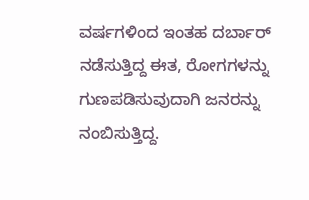ವರ್ಷಗಳಿಂದ ಇಂತಹ ದರ್ಬಾರ್ ನಡೆಸುತ್ತಿದ್ದ ಈತ, ರೋಗಗಳನ್ನು ಗುಣಪಡಿಸುವುದಾಗಿ ಜನರನ್ನು ನಂಬಿಸುತ್ತಿದ್ದ.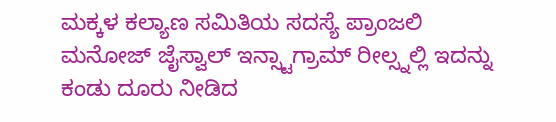ಮಕ್ಕಳ ಕಲ್ಯಾಣ ಸಮಿತಿಯ ಸದಸ್ಯೆ ಪ್ರಾಂಜಲಿ ಮನೋಜ್ ಜೈಸ್ವಾಲ್ ಇನ್ಸ್ಟಾಗ್ರಾಮ್ ರೀಲ್ಸ್ನಲ್ಲಿ ಇದನ್ನು ಕಂಡು ದೂರು ನೀಡಿದ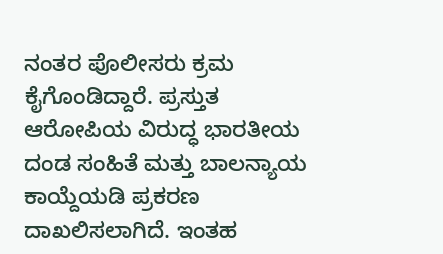ನಂತರ ಪೊಲೀಸರು ಕ್ರಮ ಕೈಗೊಂಡಿದ್ದಾರೆ. ಪ್ರಸ್ತುತ ಆರೋಪಿಯ ವಿರುದ್ಧ ಭಾರತೀಯ ದಂಡ ಸಂಹಿತೆ ಮತ್ತು ಬಾಲನ್ಯಾಯ ಕಾಯ್ದೆಯಡಿ ಪ್ರಕರಣ ದಾಖಲಿಸಲಾಗಿದೆ. ಇಂತಹ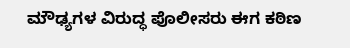ಮೌಢ್ಯಗಳ ವಿರುದ್ಧ ಪೊಲೀಸರು ಈಗ ಕಠಿಣ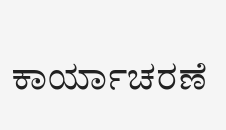ಕಾರ್ಯಾಚರಣೆ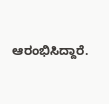ಆರಂಭಿಸಿದ್ದಾರೆ.